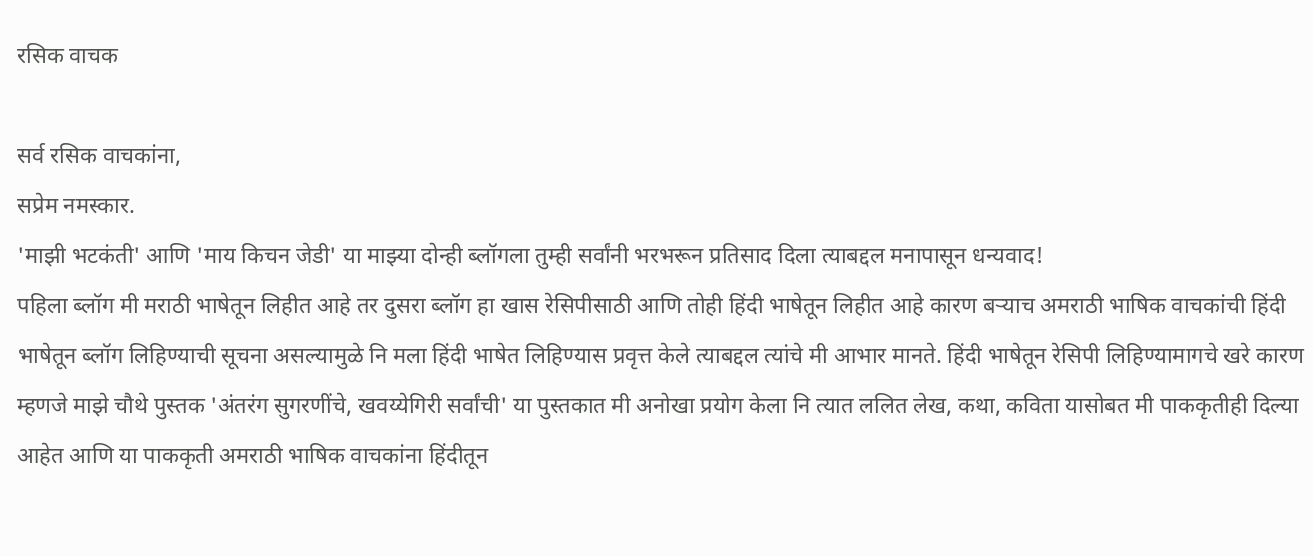रसिक वाचक

सर्व रसिक वाचकांना,
सप्रेम नमस्कार.
'माझी भटकंती' आणि 'माय किचन जेडी' या माझ्या दोन्ही ब्लॉगला तुम्ही सर्वांनी भरभरून प्रतिसाद दिला त्याबद्दल मनापासून धन्यवाद!
पहिला ब्लॉग मी मराठी भाषेतून लिहीत आहे तर दुसरा ब्लॉग हा खास रेसिपीसाठी आणि तोही हिंदी भाषेतून लिहीत आहे कारण बऱ्याच अमराठी भाषिक वाचकांची हिंदी भाषेतून ब्लॉग लिहिण्याची सूचना असल्यामुळे नि मला हिंदी भाषेत लिहिण्यास प्रवृत्त केले त्याबद्दल त्यांचे मी आभार मानते. हिंदी भाषेतून रेसिपी लिहिण्यामागचे खरे कारण म्हणजे माझे चौथे पुस्तक 'अंतरंग सुगरणींचे, खवय्येगिरी सर्वांची' या पुस्तकात मी अनोखा प्रयोग केला नि त्यात ललित लेख, कथा, कविता यासोबत मी पाककृतीही दिल्या आहेत आणि या पाककृती अमराठी भाषिक वाचकांना हिंदीतून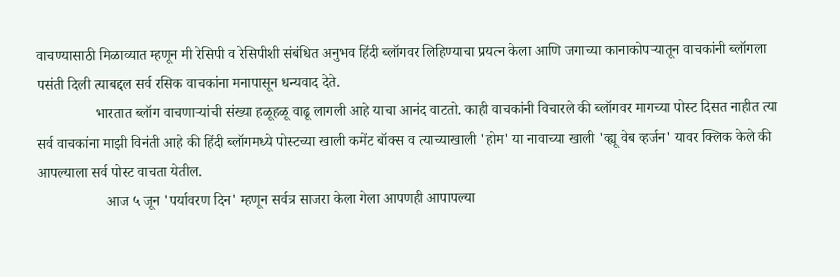वाचण्यासाठी मिळाव्यात म्हणून मी रेसिपी व रेसिपीशी संबंधित अनुभव हिंदी ब्लॉगवर लिहिण्याचा प्रयत्न केला आणि जगाच्या कानाकोपऱ्यातून वाचकांनी ब्लॉगला पसंती दिली त्याबद्दल सर्व रसिक वाचकांना मनापासून धन्यवाद देते.
                भारतात ब्लॉग वाचणाऱ्यांची संख्या हळूहळू वाढू लागली आहे याचा आनंद वाटतो. काही वाचकांनी विचारले की ब्लॉगवर मागच्या पोस्ट दिसत नाहीत त्या सर्व वाचकांना माझी विनंती आहे की हिंदी ब्लॉगमध्ये पोस्टच्या खाली कमेंट बॉक्स व त्याच्याखाली 'होम' या नावाच्या खाली 'व्ह्यू वेब व्हर्जन' यावर क्लिक केले की आपल्याला सर्व पोस्ट वाचता येतील.
                   आज ५ जून 'पर्यावरण दिन' म्हणून सर्वत्र साजरा केला गेला आपणही आपापल्या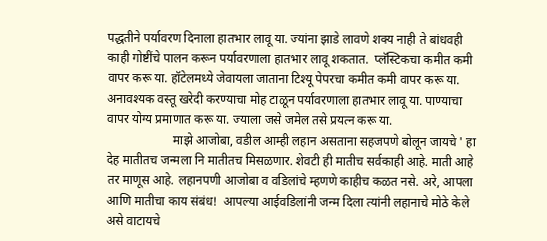पद्धतीने पर्यावरण दिनाला हातभार लावू या. ज्यांना झाडे लावणे शक्य नाही ते बांधवही काही गोष्टींचे पालन करून पर्यावरणाला हातभार लावू शकतात.  प्लॅस्टिकचा कमीत कमी वापर करू या. हॉटेलमध्ये जेवायला जाताना टिश्यू पेपरचा कमीत कमी वापर करू या. अनावश्यक वस्तू खरेदी करण्याचा मोह टाळून पर्यावरणाला हातभार लावू या. पाण्याचा वापर योग्य प्रमाणात करू या. ज्याला जसे जमेल तसे प्रयत्न करू या.
                     माझे आजोबा, वडील आम्ही लहान असताना सहजपणे बोलून जायचे ' हा देह मातीतच जन्मला नि मातीतच मिसळणार. शेवटी ही मातीच सर्वकाही आहे. माती आहे तर माणूस आहे. लहानपणी आजोबा व वडिलांचे म्हणणे काहीच कळत नसे. अरे, आपला आणि मातीचा काय संबंध!  आपल्या आईवडिलांनी जन्म दिला त्यांनी लहानाचे मोठे केले असे वाटायचे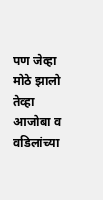पण जेव्हा मोठे झालो तेव्हा आजोबा व वडिलांच्या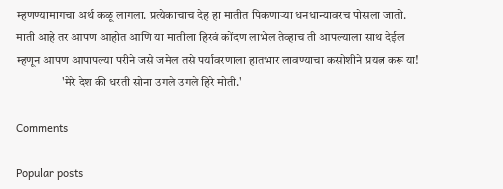म्हणण्यामागचा अर्थ कळू लागला. प्रत्येकाचाच देह हा मातीत पिकणाऱ्या धनधान्यावरच पोसला जातो. माती आहे तर आपण आहोत आणि या मातीला हिरवं कोंदण लाभेल तेव्हाच ती आपल्याला साथ देईल म्हणून आपण आपापल्या परीने जसे जमेल तसे पर्यावरणाला हातभार लावण्याचा कसोशीने प्रयत्न करू या!
                   'मेरे देश की धरती सोना उगले उगले हिरे मोती.'

Comments

Popular posts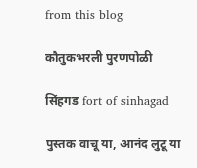from this blog

कौतुकभरली पुरणपोळी

सिंहगड fort of sinhagad

पुस्तक वाचू या, आनंद लुटू या